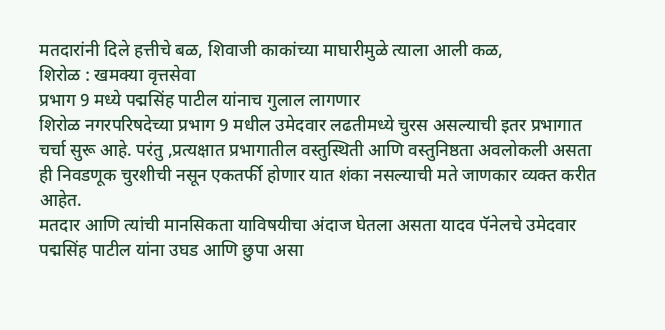मतदारांनी दिले हत्तीचे बळ, शिवाजी काकांच्या माघारीमुळे त्याला आली कळ,
शिरोळ : खमक्या वृत्तसेवा
प्रभाग 9 मध्ये पद्मसिंह पाटील यांनाच गुलाल लागणार
शिरोळ नगरपरिषदेच्या प्रभाग 9 मधील उमेदवार लढतीमध्ये चुरस असल्याची इतर प्रभागात चर्चा सुरू आहे. परंतु ,प्रत्यक्षात प्रभागातील वस्तुस्थिती आणि वस्तुनिष्ठता अवलोकली असता ही निवडणूक चुरशीची नसून एकतर्फी होणार यात शंका नसल्याची मते जाणकार व्यक्त करीत आहेत.
मतदार आणि त्यांची मानसिकता याविषयीचा अंदाज घेतला असता यादव पॅनेलचे उमेदवार पद्मसिंह पाटील यांना उघड आणि छुपा असा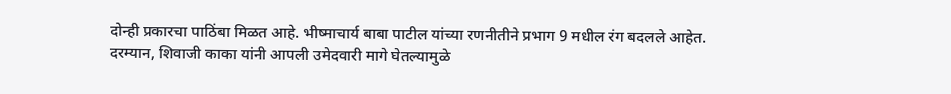दोन्ही प्रकारचा पाठिंबा मिळत आहे. भीष्माचार्य बाबा पाटील यांच्या रणनीतीने प्रभाग 9 मधील रंग बदलले आहेत. दरम्यान, शिवाजी काका यांनी आपली उमेदवारी मागे घेतल्यामुळे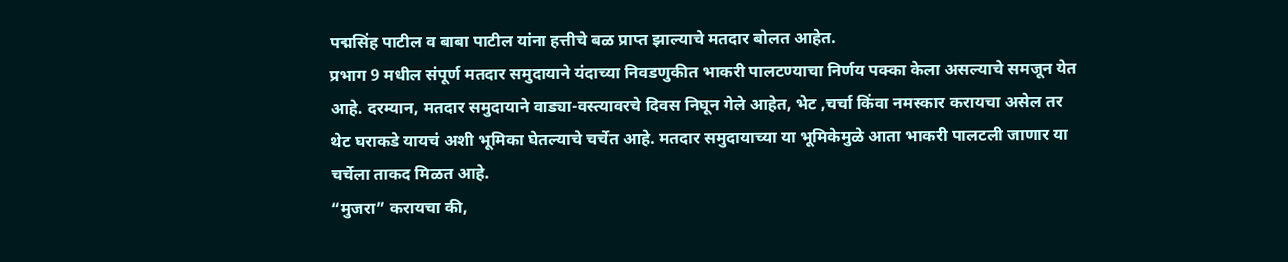पद्मसिंह पाटील व बाबा पाटील यांना हत्तीचे बळ प्राप्त झाल्याचे मतदार बोलत आहेत.
प्रभाग 9 मधील संपूर्ण मतदार समुदायाने यंदाच्या निवडणुकीत भाकरी पालटण्याचा निर्णय पक्का केला असल्याचे समजून येत आहे. दरम्यान, मतदार समुदायाने वाड्या-वस्त्यावरचे दिवस निघून गेले आहेत, भेट ,चर्चा किंवा नमस्कार करायचा असेल तर थेट घराकडे यायचं अशी भूमिका घेतल्याचे चर्चेत आहे. मतदार समुदायाच्या या भूमिकेमुळे आता भाकरी पालटली जाणार या चर्चेला ताकद मिळत आहे.
“मुजरा” करायचा की,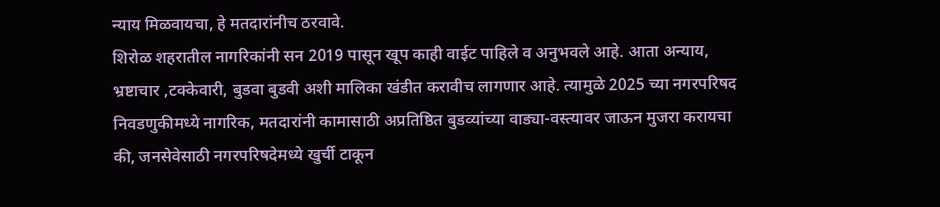न्याय मिळवायचा, हे मतदारांनीच ठरवावे.
शिरोळ शहरातील नागरिकांनी सन 2019 पासून खूप काही वाईट पाहिले व अनुभवले आहे. आता अन्याय, भ्रष्टाचार ,टक्केवारी, बुडवा बुडवी अशी मालिका खंडीत करावीच लागणार आहे. त्यामुळे 2025 च्या नगरपरिषद निवडणुकीमध्ये नागरिक, मतदारांनी कामासाठी अप्रतिष्ठित बुडव्यांच्या वाड्या-वस्त्यावर जाऊन मुजरा करायचा की, जनसेवेसाठी नगरपरिषदेमध्ये खुर्ची टाकून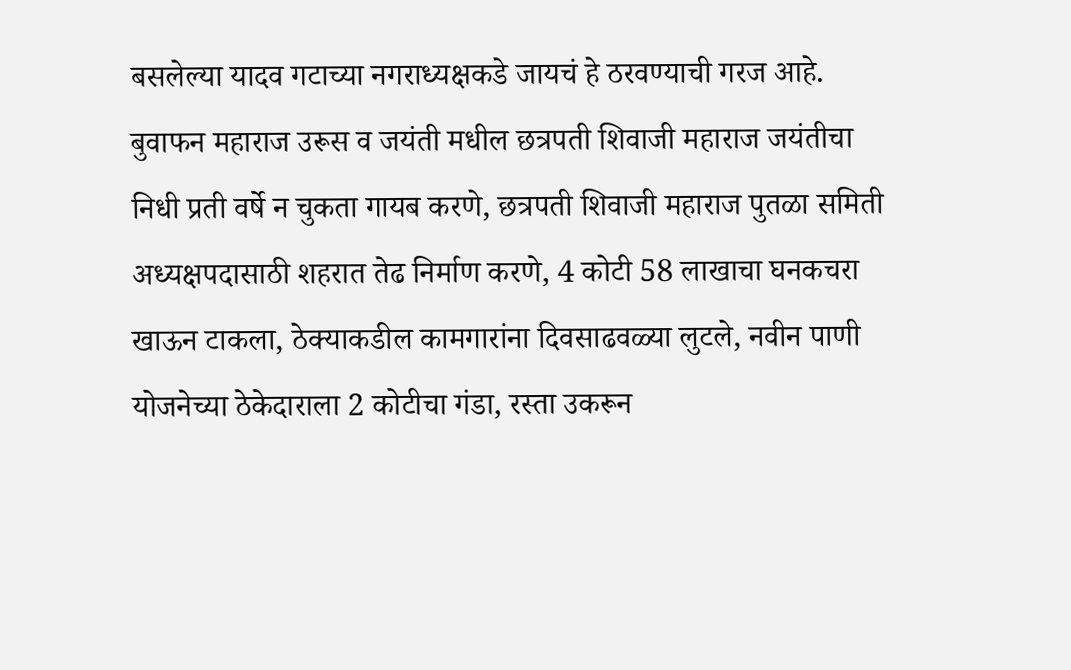बसलेल्या यादव गटाच्या नगराध्यक्षकडे जायचं हे ठरवण्याची गरज आहे.
बुवाफन महाराज उरूस व जयंती मधील छत्रपती शिवाजी महाराज जयंतीचा निधी प्रती वर्षे न चुकता गायब करणे, छत्रपती शिवाजी महाराज पुतळा समिती अध्यक्षपदासाठी शहरात तेढ निर्माण करणे, 4 कोटी 58 लाखाचा घनकचरा खाऊन टाकला, ठेक्याकडील कामगारांना दिवसाढवळ्या लुटले, नवीन पाणी योजनेच्या ठेकेदाराला 2 कोटीचा गंडा, रस्ता उकरून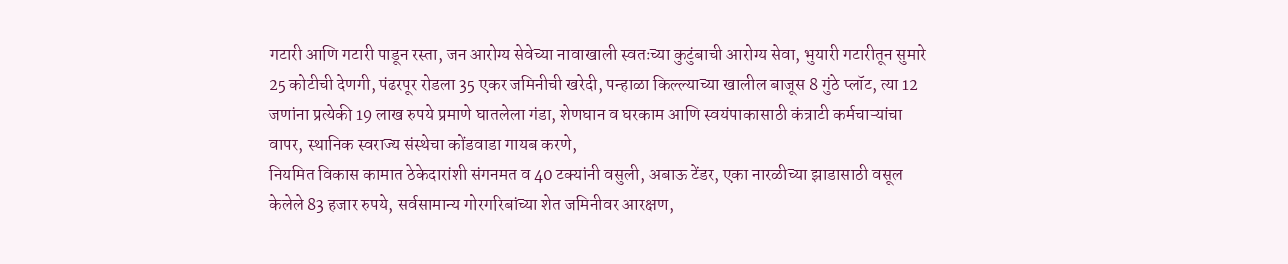गटारी आणि गटारी पाडून रस्ता, जन आरोग्य सेवेच्या नावाखाली स्वतःच्या कुटुंबाची आरोग्य सेवा, भुयारी गटारीतून सुमारे 25 कोटीची देणगी, पंढरपूर रोडला 35 एकर जमिनीची खरेदी, पन्हाळा किल्ल्याच्या खालील बाजूस 8 गुंठे प्लॉट, त्या 12 जणांना प्रत्येकी 19 लाख रुपये प्रमाणे घातलेला गंडा, शेणघान व घरकाम आणि स्वयंपाकासाठी कंत्राटी कर्मचाऱ्यांचा वापर, स्थानिक स्वराज्य संस्थेचा कोंडवाडा गायब करणे,
नियमित विकास कामात ठेकेदारांशी संगनमत व 40 टक्यांनी वसुली, अबाऊ टेंडर, एका नारळीच्या झाडासाठी वसूल केलेले 83 हजार रुपये, सर्वसामान्य गोरगरिबांच्या शेत जमिनीवर आरक्षण,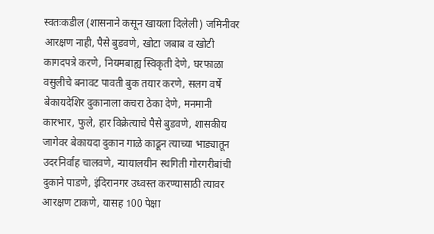स्वतःकडील (शासनाने कसून खायला दिलेली) जमिनीवर आरक्षण नाही, पैसे बुडवणे, खोटा जबाब व खोटी कागदपत्रे करणे, नियमबाह्य स्विकृती देणे, घरफाळा वसुलीचे बनावट पावती बुक तयार करणे, सलग वर्षे बेकायदेशिर दुकानाला कचरा ठेका देणे, मनमानी कारभार, फुले, हार विक्रेत्याचे पैसे बुडवणे, शासकीय जागेवर बेकायदा दुकान गाळे काढून त्याच्या भाड्यातून उदरनिर्वाह चालवणे, न्यायालयीन स्थगिती गोरगरीबांची दुकाने पाडणे, इंदिरानगर उध्वस्त करण्यासाठी त्यावर आरक्षण टाकणे, यासह 100 पेक्षा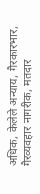अधिक, केलेले अन्याय, गैरकारभार, गैरव्यवहार नागरीक, मतदार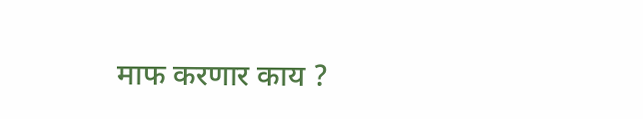माफ करणार काय ?